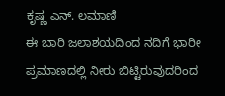ಕೃಷ್ಣ ಎನ್. ಲಮಾಣಿ
ಈ ಬಾರಿ ಜಲಾಶಯದಿಂದ ನದಿಗೆ ಭಾರೀ ಪ್ರಮಾಣದಲ್ಲಿ ನೀರು ಬಿಟ್ಟಿರುವುದರಿಂದ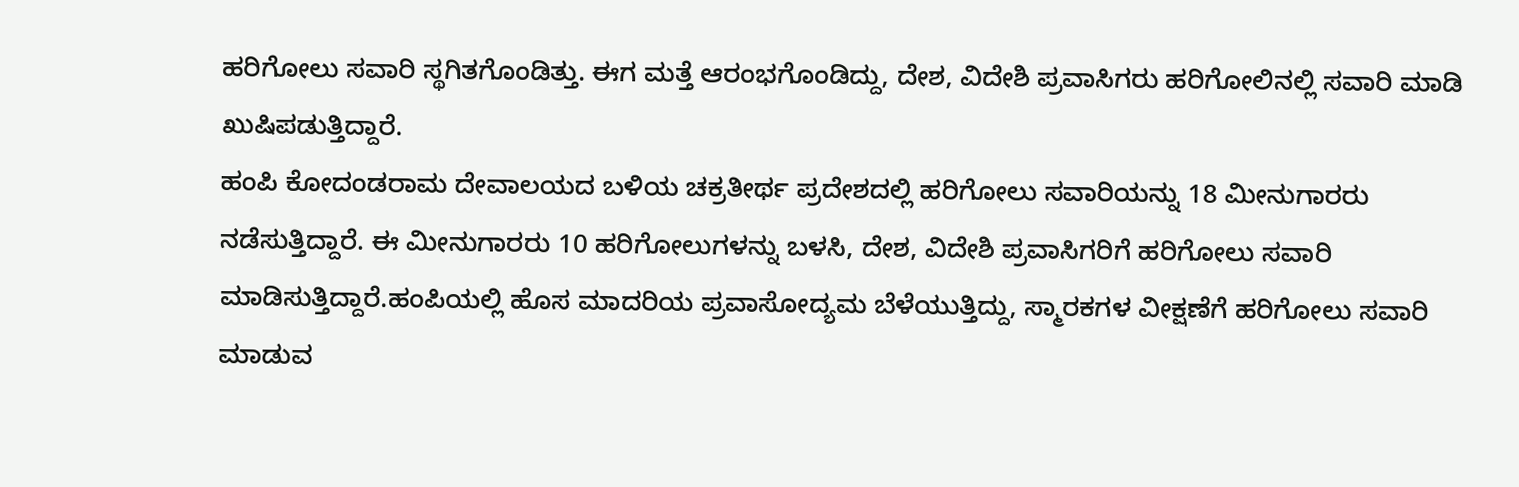ಹರಿಗೋಲು ಸವಾರಿ ಸ್ಥಗಿತಗೊಂಡಿತ್ತು. ಈಗ ಮತ್ತೆ ಆರಂಭಗೊಂಡಿದ್ದು, ದೇಶ, ವಿದೇಶಿ ಪ್ರವಾಸಿಗರು ಹರಿಗೋಲಿನಲ್ಲಿ ಸವಾರಿ ಮಾಡಿ ಖುಷಿಪಡುತ್ತಿದ್ದಾರೆ.
ಹಂಪಿ ಕೋದಂಡರಾಮ ದೇವಾಲಯದ ಬಳಿಯ ಚಕ್ರತೀರ್ಥ ಪ್ರದೇಶದಲ್ಲಿ ಹರಿಗೋಲು ಸವಾರಿಯನ್ನು 18 ಮೀನುಗಾರರು ನಡೆಸುತ್ತಿದ್ದಾರೆ. ಈ ಮೀನುಗಾರರು 10 ಹರಿಗೋಲುಗಳನ್ನು ಬಳಸಿ, ದೇಶ, ವಿದೇಶಿ ಪ್ರವಾಸಿಗರಿಗೆ ಹರಿಗೋಲು ಸವಾರಿ ಮಾಡಿಸುತ್ತಿದ್ದಾರೆ.ಹಂಪಿಯಲ್ಲಿ ಹೊಸ ಮಾದರಿಯ ಪ್ರವಾಸೋದ್ಯಮ ಬೆಳೆಯುತ್ತಿದ್ದು, ಸ್ಮಾರಕಗಳ ವೀಕ್ಷಣೆಗೆ ಹರಿಗೋಲು ಸವಾರಿ ಮಾಡುವ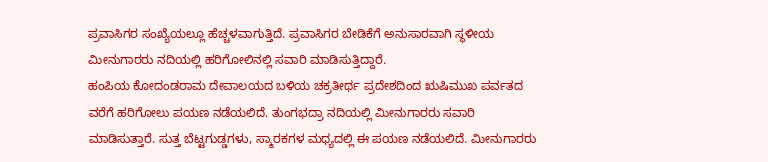ಪ್ರವಾಸಿಗರ ಸಂಖ್ಯೆಯಲ್ಲೂ ಹೆಚ್ಚಳವಾಗುತ್ತಿದೆ. ಪ್ರವಾಸಿಗರ ಬೇಡಿಕೆಗೆ ಅನುಸಾರವಾಗಿ ಸ್ಥಳೀಯ ಮೀನುಗಾರರು ನದಿಯಲ್ಲಿ ಹರಿಗೋಲಿನಲ್ಲಿ ಸವಾರಿ ಮಾಡಿಸುತ್ತಿದ್ದಾರೆ.
ಹಂಪಿಯ ಕೋದಂಡರಾಮ ದೇವಾಲಯದ ಬಳಿಯ ಚಕ್ರತೀರ್ಥ ಪ್ರದೇಶದಿಂದ ಋಷಿಮುಖ ಪರ್ವತದ ವರೆಗೆ ಹರಿಗೋಲು ಪಯಣ ನಡೆಯಲಿದೆ. ತುಂಗಭದ್ರಾ ನದಿಯಲ್ಲಿ ಮೀನುಗಾರರು ಸವಾರಿ ಮಾಡಿಸುತ್ತಾರೆ. ಸುತ್ತ ಬೆಟ್ಟಗುಡ್ಡಗಳು, ಸ್ಮಾರಕಗಳ ಮಧ್ಯದಲ್ಲಿ ಈ ಪಯಣ ನಡೆಯಲಿದೆ. ಮೀನುಗಾರರು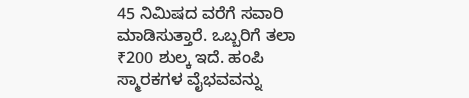45 ನಿಮಿಷದ ವರೆಗೆ ಸವಾರಿ ಮಾಡಿಸುತ್ತಾರೆ. ಒಬ್ಬರಿಗೆ ತಲಾ ₹200 ಶುಲ್ಕ ಇದೆ. ಹಂಪಿ ಸ್ಮಾರಕಗಳ ವೈಭವವನ್ನು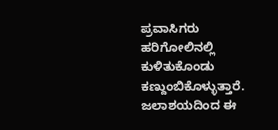ಪ್ರವಾಸಿಗರು ಹರಿಗೋಲಿನಲ್ಲಿ ಕುಳಿತುಕೊಂಡು ಕಣ್ದುಂಬಿಕೊಳ್ಳುತ್ತಾರೆ.
ಜಲಾಶಯದಿಂದ ಈ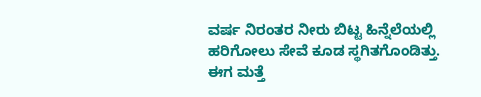ವರ್ಷ ನಿರಂತರ ನೀರು ಬಿಟ್ಟ ಹಿನ್ನೆಲೆಯಲ್ಲಿ ಹರಿಗೋಲು ಸೇವೆ ಕೂಡ ಸ್ಥಗಿತಗೊಂಡಿತ್ತು. ಈಗ ಮತ್ತೆ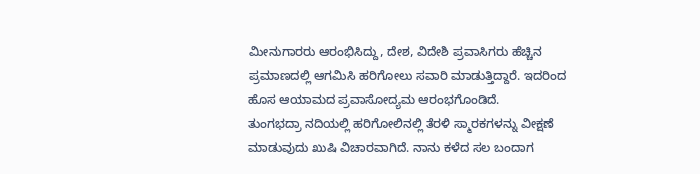ಮೀನುಗಾರರು ಆರಂಭಿಸಿದ್ದು, ದೇಶ, ವಿದೇಶಿ ಪ್ರವಾಸಿಗರು ಹೆಚ್ಚಿನ ಪ್ರಮಾಣದಲ್ಲಿ ಆಗಮಿಸಿ ಹರಿಗೋಲು ಸವಾರಿ ಮಾಡುತ್ತಿದ್ದಾರೆ. ಇದರಿಂದ ಹೊಸ ಆಯಾಮದ ಪ್ರವಾಸೋದ್ಯಮ ಆರಂಭಗೊಂಡಿದೆ.
ತುಂಗಭದ್ರಾ ನದಿಯಲ್ಲಿ ಹರಿಗೋಲಿನಲ್ಲಿ ತೆರಳಿ ಸ್ಮಾರಕಗಳನ್ನು ವೀಕ್ಷಣೆ ಮಾಡುವುದು ಖುಷಿ ವಿಚಾರವಾಗಿದೆ. ನಾನು ಕಳೆದ ಸಲ ಬಂದಾಗ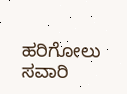ಹರಿಗೋಲು ಸವಾರಿ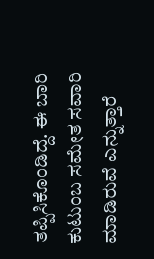ತಪ್ಪಿಸಿಕೊಂಡಿದ್ದೆ. ಈ ಬಾರಿ ಕುಟುಂಬ ಸಮೇತ ಸವಾರಿ ಮಾಡಿರುವೆ ಎನ್ನುತ್ತಾರೆ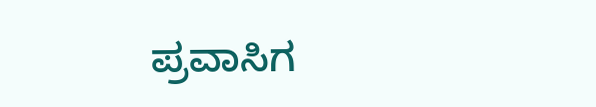ಪ್ರವಾಸಿಗ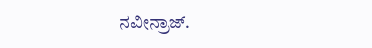ನವೀನ್ರಾಜ್.